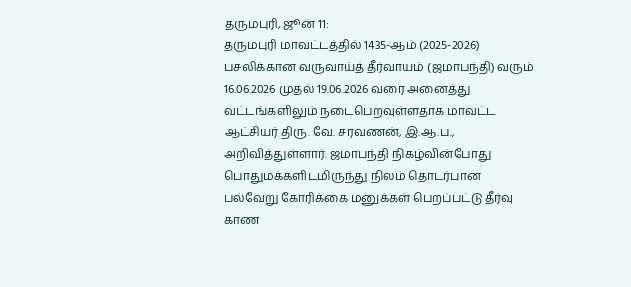தருமபுரி, ஜூன் 11:
தருமபுரி மாவட்டத்தில் 1435-ஆம் (2025-2026) பசலிக்கான வருவாய்த் தீர்வாயம் (ஜமாபந்தி) வரும் 16.06.2026 முதல் 19.06.2026 வரை அனைத்து வட்டங்களிலும் நடைபெறவுள்ளதாக மாவட்ட ஆட்சியர் திரு. வே. சரவணன், இ.ஆ.ப., அறிவித்துள்ளார். ஜமாபந்தி நிகழ்வின்போது பொதுமக்களிடமிருந்து நிலம் தொடர்பான பல்வேறு கோரிக்கை மனுக்கள் பெறப்பட்டு தீர்வு காண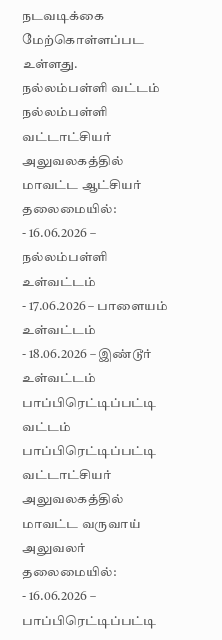நடவடிக்கை மேற்கொள்ளப்பட உள்ளது.
நல்லம்பள்ளி வட்டம்
நல்லம்பள்ளி வட்டாட்சியர் அலுவலகத்தில் மாவட்ட ஆட்சியர் தலைமையில்:
- 16.06.2026 – நல்லம்பள்ளி உள்வட்டம்
- 17.06.2026 – பாளையம் உள்வட்டம்
- 18.06.2026 – இண்டூர் உள்வட்டம்
பாப்பிரெட்டிப்பட்டி வட்டம்
பாப்பிரெட்டிப்பட்டி வட்டாட்சியர் அலுவலகத்தில் மாவட்ட வருவாய் அலுவலர் தலைமையில்:
- 16.06.2026 – பாப்பிரெட்டிப்பட்டி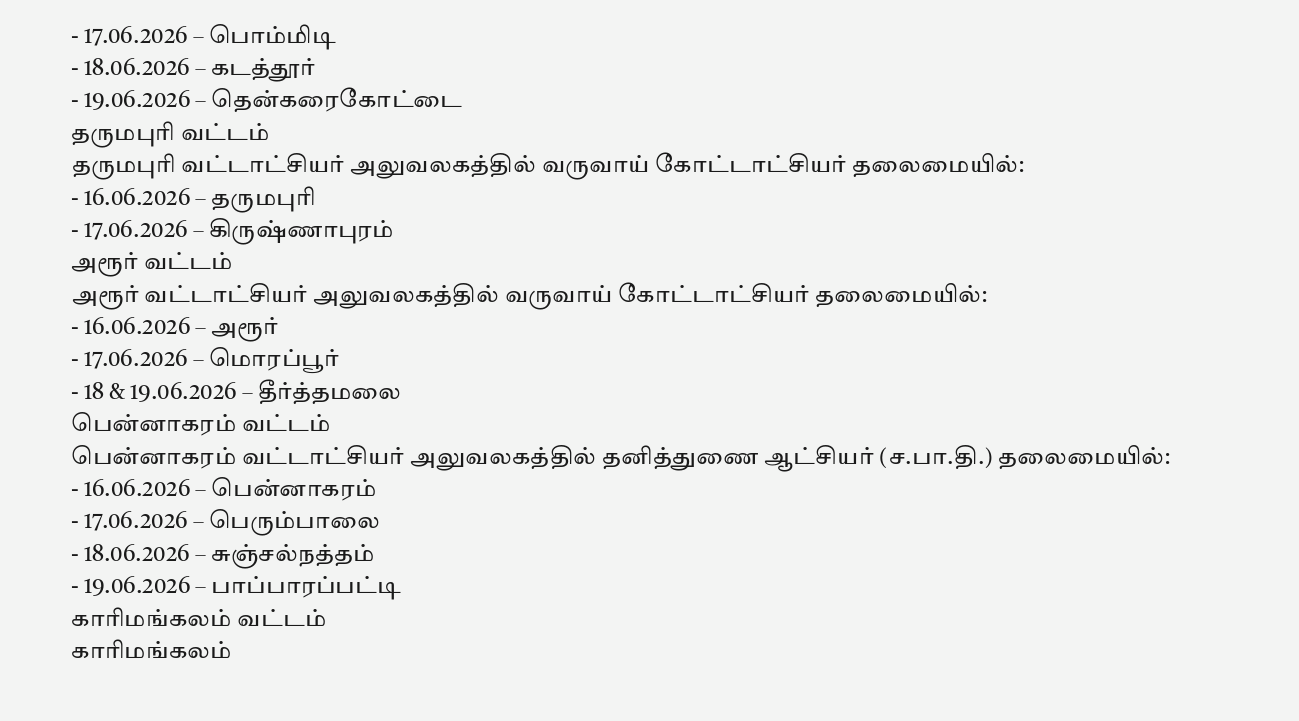- 17.06.2026 – பொம்மிடி
- 18.06.2026 – கடத்தூர்
- 19.06.2026 – தென்கரைகோட்டை
தருமபுரி வட்டம்
தருமபுரி வட்டாட்சியர் அலுவலகத்தில் வருவாய் கோட்டாட்சியர் தலைமையில்:
- 16.06.2026 – தருமபுரி
- 17.06.2026 – கிருஷ்ணாபுரம்
அரூர் வட்டம்
அரூர் வட்டாட்சியர் அலுவலகத்தில் வருவாய் கோட்டாட்சியர் தலைமையில்:
- 16.06.2026 – அரூர்
- 17.06.2026 – மொரப்பூர்
- 18 & 19.06.2026 – தீர்த்தமலை
பென்னாகரம் வட்டம்
பென்னாகரம் வட்டாட்சியர் அலுவலகத்தில் தனித்துணை ஆட்சியர் (ச.பா.தி.) தலைமையில்:
- 16.06.2026 – பென்னாகரம்
- 17.06.2026 – பெரும்பாலை
- 18.06.2026 – சுஞ்சல்நத்தம்
- 19.06.2026 – பாப்பாரப்பட்டி
காரிமங்கலம் வட்டம்
காரிமங்கலம்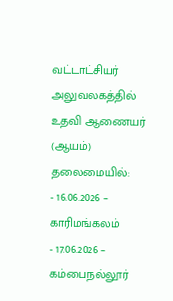வட்டாட்சியர் அலுவலகத்தில் உதவி ஆணையர் (ஆயம்) தலைமையில்:
- 16.06.2026 – காரிமங்கலம்
- 17.06.2026 – கம்பைநல்லூர்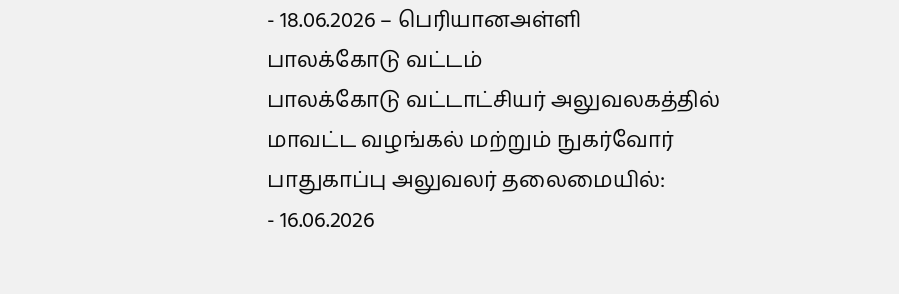- 18.06.2026 – பெரியானஅள்ளி
பாலக்கோடு வட்டம்
பாலக்கோடு வட்டாட்சியர் அலுவலகத்தில் மாவட்ட வழங்கல் மற்றும் நுகர்வோர் பாதுகாப்பு அலுவலர் தலைமையில்:
- 16.06.2026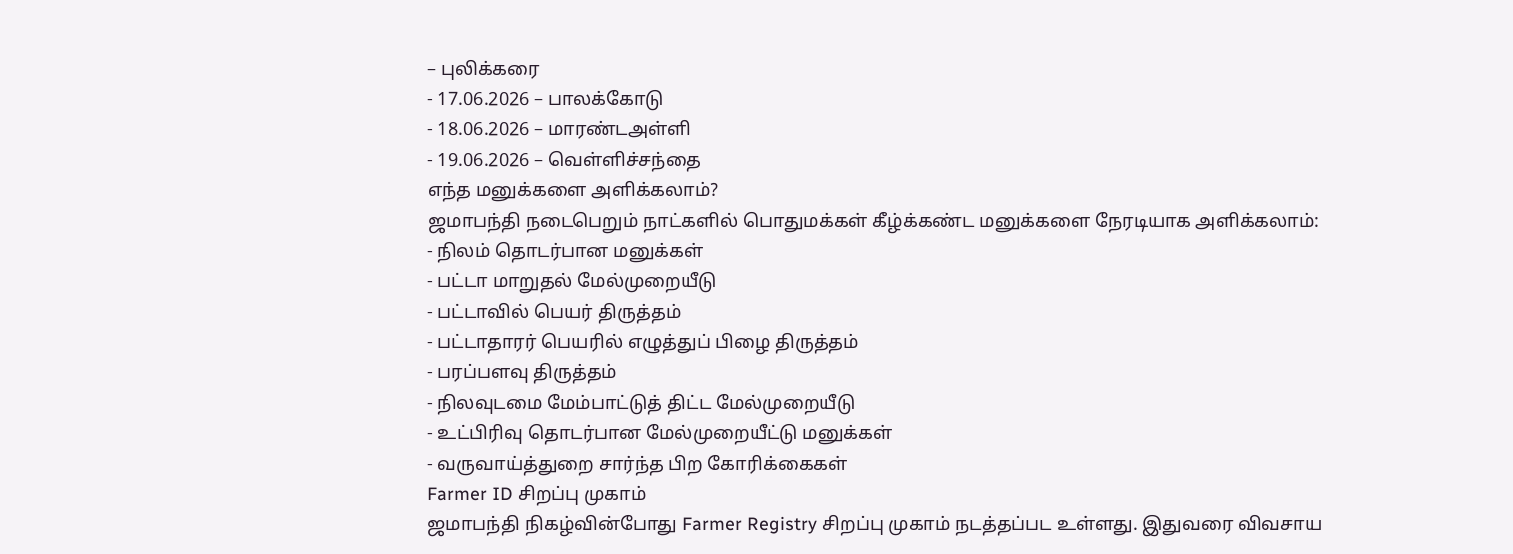– புலிக்கரை
- 17.06.2026 – பாலக்கோடு
- 18.06.2026 – மாரண்டஅள்ளி
- 19.06.2026 – வெள்ளிச்சந்தை
எந்த மனுக்களை அளிக்கலாம்?
ஜமாபந்தி நடைபெறும் நாட்களில் பொதுமக்கள் கீழ்க்கண்ட மனுக்களை நேரடியாக அளிக்கலாம்:
- நிலம் தொடர்பான மனுக்கள்
- பட்டா மாறுதல் மேல்முறையீடு
- பட்டாவில் பெயர் திருத்தம்
- பட்டாதாரர் பெயரில் எழுத்துப் பிழை திருத்தம்
- பரப்பளவு திருத்தம்
- நிலவுடமை மேம்பாட்டுத் திட்ட மேல்முறையீடு
- உட்பிரிவு தொடர்பான மேல்முறையீட்டு மனுக்கள்
- வருவாய்த்துறை சார்ந்த பிற கோரிக்கைகள்
Farmer ID சிறப்பு முகாம்
ஜமாபந்தி நிகழ்வின்போது Farmer Registry சிறப்பு முகாம் நடத்தப்பட உள்ளது. இதுவரை விவசாய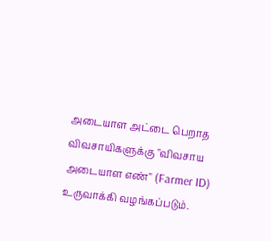அடையாள அட்டை பெறாத விவசாயிகளுக்கு "விவசாய அடையாள எண்" (Farmer ID) உருவாக்கி வழங்கப்படும்.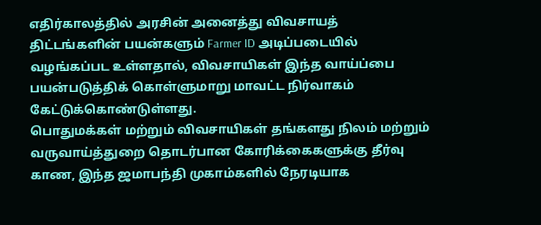எதிர்காலத்தில் அரசின் அனைத்து விவசாயத் திட்டங்களின் பயன்களும் Farmer ID அடிப்படையில் வழங்கப்பட உள்ளதால், விவசாயிகள் இந்த வாய்ப்பை பயன்படுத்திக் கொள்ளுமாறு மாவட்ட நிர்வாகம் கேட்டுக்கொண்டுள்ளது.
பொதுமக்கள் மற்றும் விவசாயிகள் தங்களது நிலம் மற்றும் வருவாய்த்துறை தொடர்பான கோரிக்கைகளுக்கு தீர்வு காண, இந்த ஜமாபந்தி முகாம்களில் நேரடியாக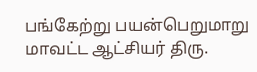பங்கேற்று பயன்பெறுமாறு மாவட்ட ஆட்சியர் திரு.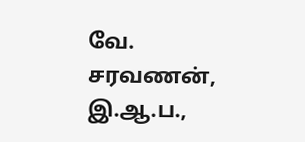வே. சரவணன், இ.ஆ.ப.,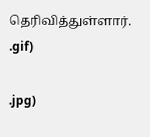தெரிவித்துள்ளார்.
.gif)

.jpg)